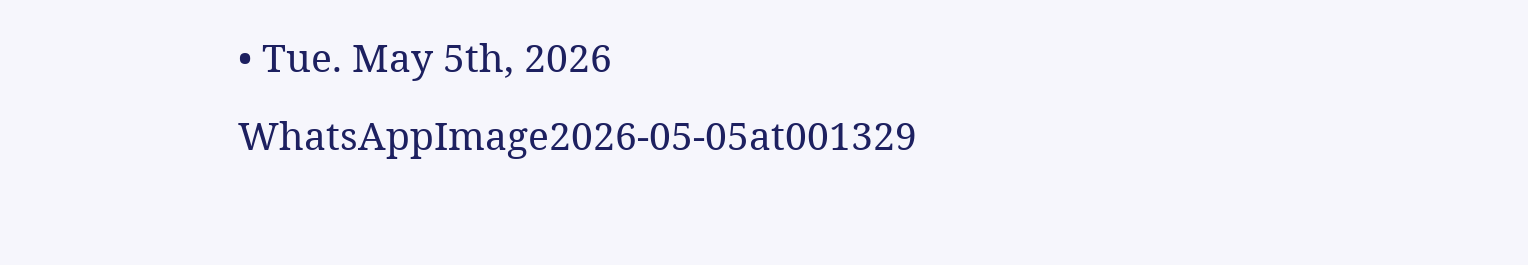• Tue. May 5th, 2026
WhatsAppImage2026-05-05at001329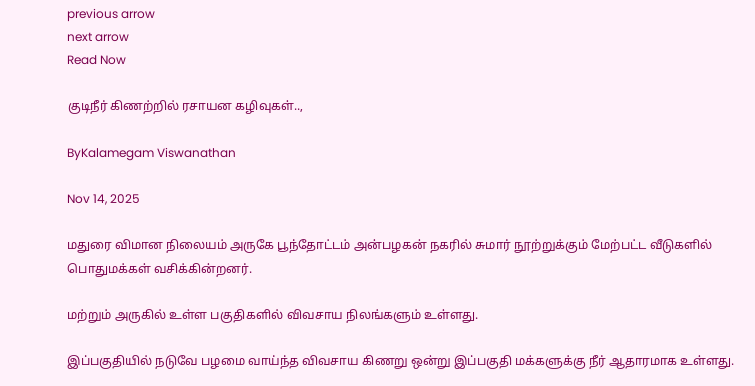previous arrow
next arrow
Read Now

குடிநீர் கிணற்றில் ரசாயன கழிவுகள்..,

ByKalamegam Viswanathan

Nov 14, 2025

மதுரை விமான நிலையம் அருகே பூந்தோட்டம் அன்பழகன் நகரில் சுமார் நூற்றுக்கும் மேற்பட்ட வீடுகளில் பொதுமக்கள் வசிக்கின்றனர்.

மற்றும் அருகில் உள்ள பகுதிகளில் விவசாய நிலங்களும் உள்ளது.

இப்பகுதியில் நடுவே பழமை வாய்ந்த விவசாய கிணறு ஒன்று இப்பகுதி மக்களுக்கு நீர் ஆதாரமாக உள்ளது.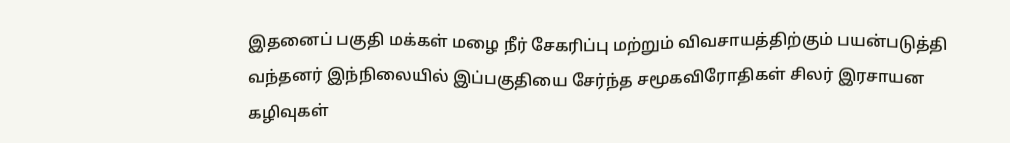இதனைப் பகுதி மக்கள் மழை நீர் சேகரிப்பு மற்றும் விவசாயத்திற்கும் பயன்படுத்தி வந்தனர் இந்நிலையில் இப்பகுதியை சேர்ந்த சமூகவிரோதிகள் சிலர் இரசாயன கழிவுகள்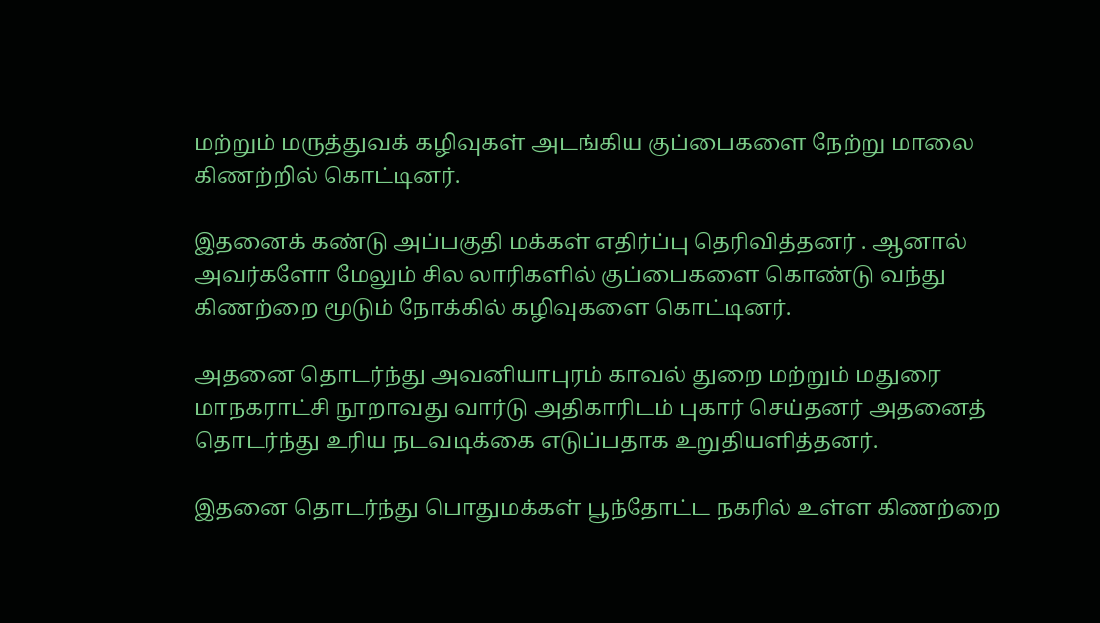மற்றும் மருத்துவக் கழிவுகள் அடங்கிய குப்பைகளை நேற்று மாலை கிணற்றில் கொட்டினர்.

இதனைக் கண்டு அப்பகுதி மக்கள் எதிர்ப்பு தெரிவித்தனர் . ஆனால் அவர்களோ மேலும் சில லாரிகளில் குப்பைகளை கொண்டு வந்து கிணற்றை மூடும் நோக்கில் கழிவுகளை கொட்டினர்.

அதனை தொடர்ந்து அவனியாபுரம் காவல் துறை மற்றும் மதுரை மாநகராட்சி நூறாவது வார்டு அதிகாரிடம் புகார் செய்தனர் அதனைத் தொடர்ந்து உரிய நடவடிக்கை எடுப்பதாக உறுதியளித்தனர்.

இதனை தொடர்ந்து பொதுமக்கள் பூந்தோட்ட நகரில் உள்ள கிணற்றை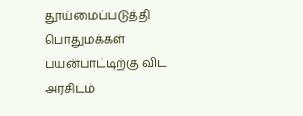தூய்மைப்படுத்தி பொதுமக்கள் பயன்பாட்டிற்கு விட அரசிடம்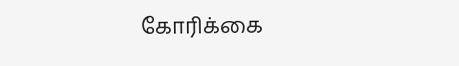கோரிக்கை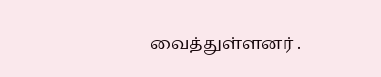வைத்துள்ளனர் .